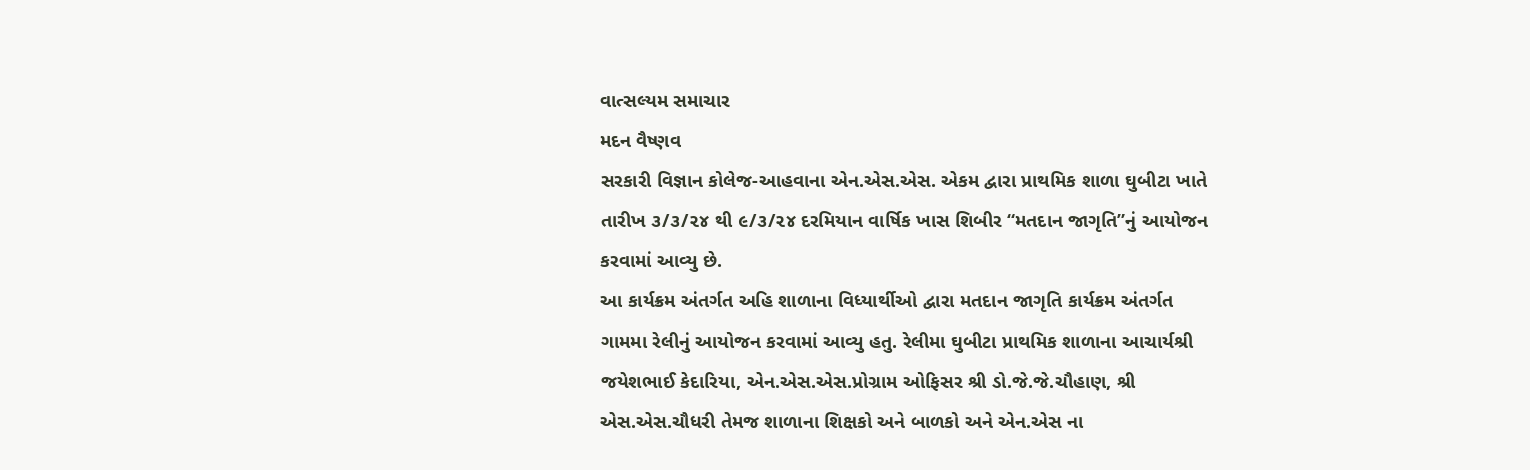વાત્સલ્યમ સમાચાર
મદન વૈષ્ણવ
સરકારી વિજ્ઞાન કોલેજ-આહવાના એન.એસ.એસ. એકમ દ્વારા પ્રાથમિક શાળા ઘુબીટા ખાતે તારીખ ૩/૩/૨૪ થી ૯/૩/૨૪ દરમિયાન વાર્ષિક ખાસ શિબીર “મતદાન જાગૃતિ”નું આયોજન કરવામાં આવ્યુ છે.
આ કાર્યક્રમ અંતર્ગત અહિ શાળાના વિધ્યાર્થીઓ દ્વારા મતદાન જાગૃતિ કાર્યક્રમ અંતર્ગત ગામમા રેલીનું આયોજન કરવામાં આવ્યુ હતુ. રેલીમા ઘુબીટા પ્રાથમિક શાળાના આચાર્યશ્રી જયેશભાઈ કેદારિયા, એન.એસ.એસ.પ્રોગ્રામ ઓફિસર શ્રી ડો.જે.જે.ચૌહાણ, શ્રી એસ.એસ.ચૌધરી તેમજ શાળાના શિક્ષકો અને બાળકો અને એન.એસ ના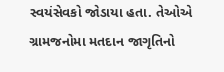સ્વયંસેવકો જોડાયા હતા. તેઓએ ગ્રામજનોમા મતદાન જાગૃતિનો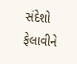સંદેશો ફેલાવીને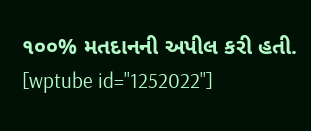૧૦૦% મતદાનની અપીલ કરી હતી.
[wptube id="1252022"]